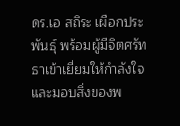ดร.เอ สถิระ เผือกประพันธุ์ พร้อมผู้มีจิตศรัทธาเข้าเยี่ยมให้กำลังใจและมอบสิ่งของพ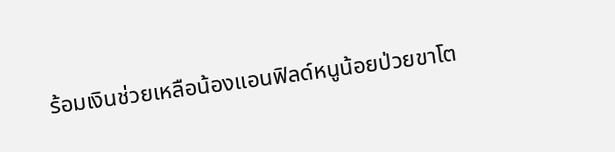ร้อมเงินช่วยเหลือน้องแอนฟิลด์หนูน้อยป่วยขาโต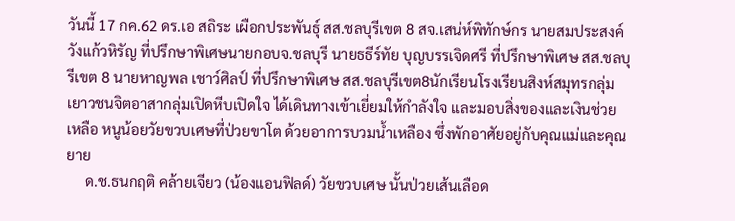วันนี้ 17 กค.62 ดร.เอ สถิระ เผือกประพันธุ์ สส.ชลบุรีเขต 8 สจ.เสน่ห์พิทักษ์กร นายสมประสงค์ วังแก้วหิรัญ ที่ปรึกษาพิเศษนายกอบจ.ชลบุรี นายธธีร์ทัย บุญบรรเจิดศรี ที่ปรึกษาพิเศษ สส.ชลบุรีเขต 8 นายหาญพล เชาว์ศิลป์ ที่ปรึกษาพิเศษ สส.ชลบุรีเขต8นักเรียนโรงเรียนสิงห์สมุทรกลุ่มเยาวชนจิตอาสากลุ่มเปิดหีบเปิดใจ ได้เดินทางเข้าเยี่ยมให้กำลังใจ และมอบสิ่งของและเงินช่วยเหลือ หนูน้อยวัยขวบเศษที่ป่วยขาโต ด้วยอาการบวมน้ำเหลือง ซึ่งพักอาศัยอยู่กับคุณแม่และคุณยาย
     ด.ช.ธนกฤติ คล้ายเจียว (น้องแอนฟิลด์) วัยขวบเศษ นั้นป่วยเส้นเลือด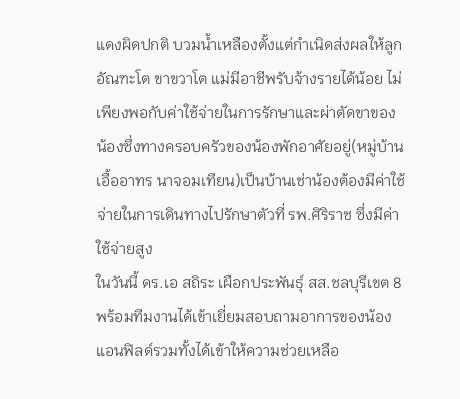แดงผิดปกติ บวมน้ำเหลืองตั้งแต่กำเนิดส่งผลให้ลูกอัณฑะโต ขาขวาโต แม่มีอาชีพรับจ้างรายได้น้อย ไม่เพียงพอกับค่าใช้จ่ายในการรักษาและผ่าตัดขาของ น้องซึ่งทางครอบครัวของน้องพักอาศัยอยู่(หมู่บ้านเอื้ออาทร นาจอมเทียน)เป็นบ้านเช่าน้องต้องมีค่าใช้จ่ายในการเดินทางไปรักษาตัวที่ รพ.ศิริราช ซึ่งมีค่าใช้จ่ายสูง
ในวันนี้ ดร.เอ สถิระ เผือกประพันธุ์ สส.ชลบุรีเขต 8พร้อมทีมงานได้เข้าเยี่ยมสอบถามอาการของน้องแอนฟิลด์รวมทั้งได้เข้าให้ความช่วยเหลือ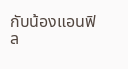กับน้องแอนฟิล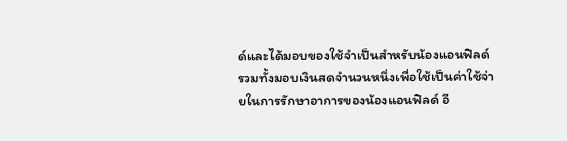ด์และได้มอบของใช้จำเป็นสำหรับน้องแอนฟิลด์รวมทั้งมอบเงินสดจำนวนหนึ่งเพื่อใช้เป็นค่าใช้จ่ายในการรักษาอาการของน้องแอนฟิลด์ อี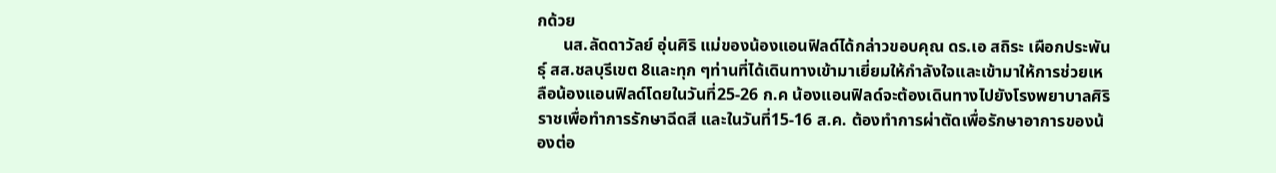กด้วย
      นส.ลัดดาวัลย์ อุ่นศิริ แม่ของน้องแอนฟิลด์ได้กล่าวขอบคุณ ดร.เอ สถิระ เผือกประพันธุ์ สส.ชลบุรีเขต 8และทุก ๆท่านที่ได้เดินทางเข้ามาเยี่ยมให้กำลังใจและเข้ามาให้การช่วยเหลือน้องแอนฟิลด์โดยในวันที่25-26 ก.ค น้องแอนฟิลด์จะต้องเดินทางไปยังโรงพยาบาลศิริราชเพื่อทำการรักษาฉีดสี และในวันที่15-16 ส.ค. ต้องทำการผ่าตัดเพื่อรักษาอาการของน้องต่อ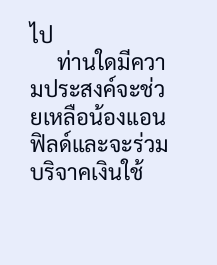ไป
     ท่านใดมีความประสงค์จะช่วยเหลือน้องแอนฟิลด์และจะร่วมบริจาคเงินใช้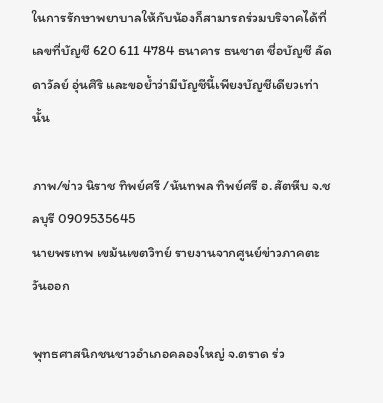ในการรักษาพยาบาลให้กับน้องก็สามารถร่วมบริจาคได้ที่เลขที่บัญชี 620 611 4784 ธนาคาร ธนชาต ชื่อบัญชี ลัดดาวัลย์ อุ่นศิริ และขอย้ำว่ามีบัญชีนี้เพียงบัญชีเดียวเท่านั้น

ภาพ/ข่าว นิราช ทิพย์ศรี /นันทพล ทิพย์ศรี อ.สัตหีบ จ.ชลบุรี 0909535645
นายพรเทพ เขม้นเขตวิทย์ รายงานจากศูนย์ข่าวภาคตะวันออก

พุทธศาสนิกชนชาวอําเภอคลองใหญ่ จ.ตราด ร่ว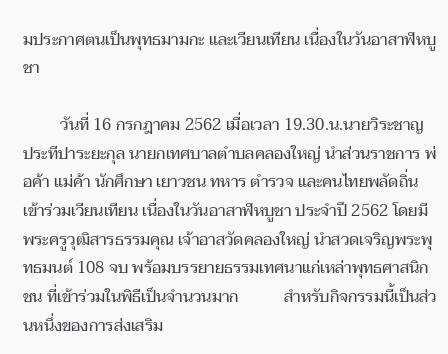มประกาศตนเป็นพุทธมามกะ และเวียนเทียน เนื่องในวันอาสาฬหบูชา

         วันที่ 16 กรกฎาคม 2562 เมื่อเวลา 19.30.น.นายวิระชาญ ประทีปาระยะกุล นายกเทศบาลตําบลคลองใหญ่ นําส่วนราชการ พ่อค้า แม่ค้า นักศึกษา เยาวชน ทหาร ตํารวจ และคนไทยพลัดถิ่นเข้าร่วมเวียนเทียน เนื่องในวันอาสาฬหบูชา ประจําปี 2562 โดยมี พระครูวุฒิสารธรรมคุณ เจ้าอาสวัดคลองใหญ่ นําสวดเจริญพระพุทธมนต์ 108 จบ พร้อมบรรยายธรรมเทศนาแก่เหล่าพุทธศาสนิกชน ที่เข้าร่วมในพิธีเป็นจํานวนมาก           สําหรับกิจกรรมนี้เป็นส่วนหนึ่งของการส่งเสริม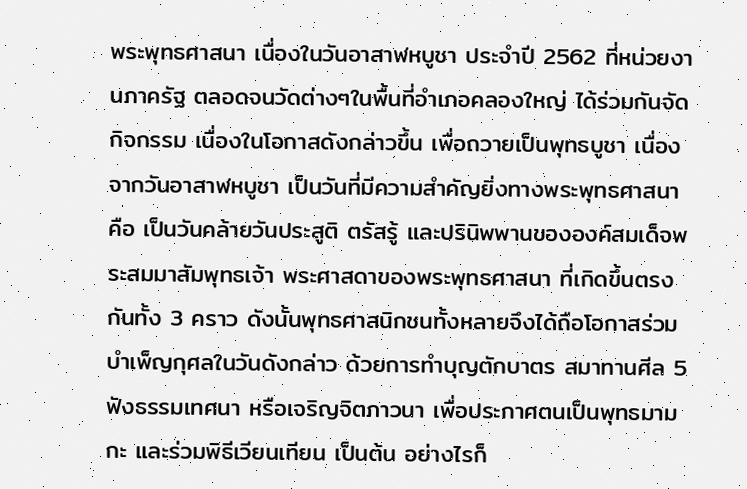พระพุทธศาสนา เนื่องในวันอาสาฬหบูชา ประจําปี 2562 ที่หน่วยงานภาครัฐ ตลอดจนวัดต่างๆในพื้นที่อําเภอคลองใหญ่ ได้ร่วมกันจัดกิจกรรม เนื่องในโอกาสดังกล่าวขึ้น เพื่อถวายเป็นพุทธบูชา เนื่องจากวันอาสาฬหบูชา เป็นวันที่มีความสําคัญยิ่งทางพระพุทธศาสนา คือ เป็นวันคล้ายวันประสูติ ตรัสรู้ และปรินิพพานขององค์สมเด็จพระสมมาสัมพุทธเจ้า พระศาสดาของพระพุทธศาสนา ที่เกิดขึ้นตรงกันทั้ง 3 คราว ดังนั้นพุทธศาสนิกชนทั้งหลายจึงได้ถือโอกาสร่วมบําเพ็ญกุศลในวันดังกล่าว ด้วยการทําบุญตักบาตร สมาทานศีล 5 ฟังธรรมเทศนา หรือเจริญจิตภาวนา เพื่อประกาศตนเป็นพุทธมามกะ และร่วมพิธีเวียนเทียน เป็นต้น อย่างไรก็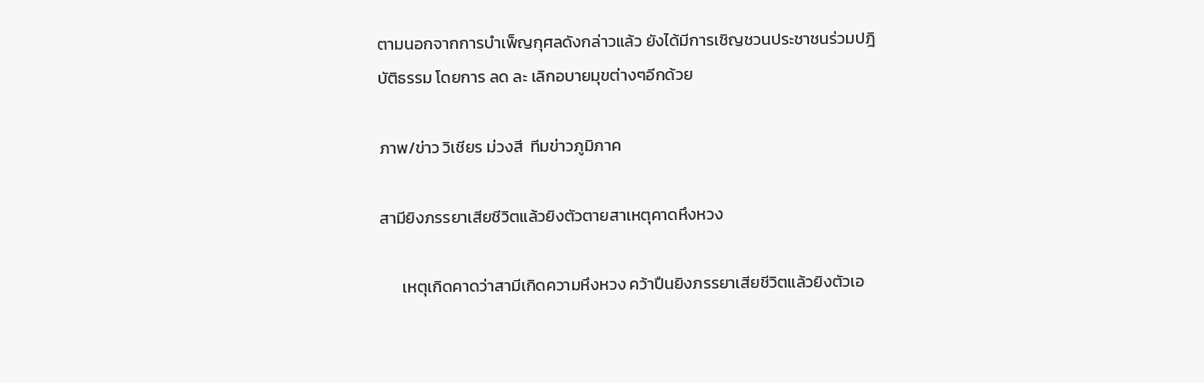ตามนอกจากการบําเพ็ญกุศลดังกล่าวแล้ว ยังได้มีการเชิญชวนประชาชนร่วมปฎิบัติธรรม โดยการ ลด ละ เลิกอบายมุขต่างๆอีกด้วย

ภาพ/ข่าว วิเชียร ม่วงสี  ทีมข่าวภูมิภาค

สามียิงภรรยาเสียชีวิตแล้วยิงตัวตายสาเหตุคาดหึงหวง

      เหตุเกิดคาดว่าสามีเกิดความหึงหวง คว้าปืนยิงภรรยาเสียชีวิตแล้วยิงตัวเอ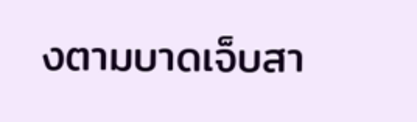งตามบาดเจ็บสา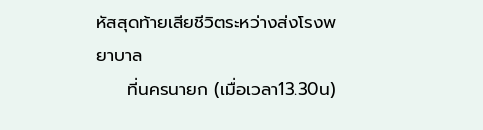หัสสุดท้ายเสียชีวิตระหว่างส่งโรงพยาบาล
     ที่นครนายก (เมื่อเวลา13.30น)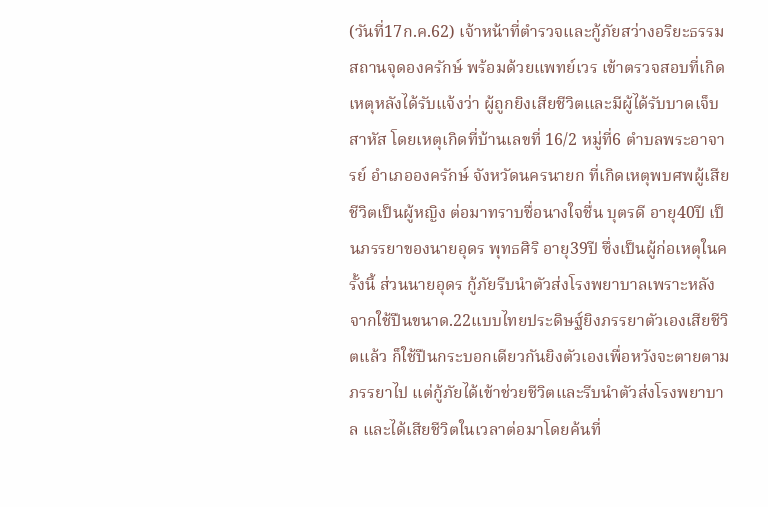(วันที่17ก.ค.62) เจ้าหน้าที่ตำรวจและกู้ภัยสว่างอริยะธรรมสถานจุดองครักษ์ พร้อมด้วยแพทย์เวร เข้าตรวจสอบที่เกิดเหตุหลังได้รับแจ้งว่า ผู้ถูกยิงเสียชีวิตและมีผู้ได้รับบาดเจ็บสาหัส โดยเหตุเกิดที่บ้านเลขที่ 16/2 หมู่ที่6 ตำบลพระอาจารย์ อำเภอองครักษ์ จังหวัดนครนายก ที่เกิดเหตุพบศพผู้เสียชีวิตเป็นผู้หญิง ต่อมาทราบชื่อนางใจชื่น บุตรดี อายุ40ปี เป็นภรรยาของนายอุดร พุทธศิริ อายุ39ปี ซึ่งเป็นผู้ก่อเหตุในครั้งนี้ ส่วนนายอุดร กู้ภัยรีบนำตัวส่งโรงพยาบาลเพราะหลังจากใช้ปืนขนาด.22แบบไทยประดิษฐ์ยิงภรรยาตัวเองเสียชีวิตแล้ว ก็ใช้ปืนกระบอกเดียวกันยิงตัวเองเพื่อหวังจะตายตามภรรยาไป แต่กู้ภัยได้เข้าช่วยชีวิตและรีบนำตัวส่งโรงพยาบาล และได้เสียชีวิตในเวลาต่อมาโดยค้นที่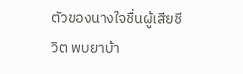ตัวของนางใจชื่นผู้เสียชีวิต พบยาบ้า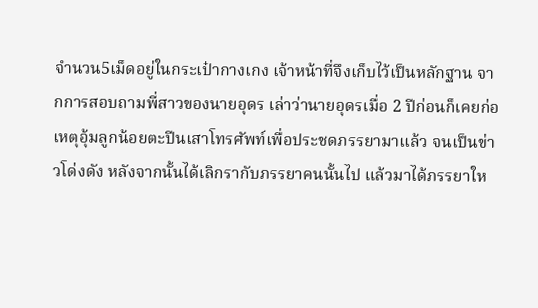จำนวน5เม็ดอยู่ในกระเป๋ากางเกง เจ้าหน้าที่จึงเก็บไว้เป็นหลักฐาน จากการสอบถามพี่สาวของนายอุดร เล่าว่านายอุดรเมื่อ 2 ปีก่อนก็เคยก่อเหตุอุ้มลูกน้อยตะปีนเสาโทรศัพท์เพื่อประชดภรรยามาแล้ว จนเป็นข่าวโด่งดัง หลังจากนั้นได้เลิกรากับภรรยาคนนั้นไป แล้วมาได้ภรรยาให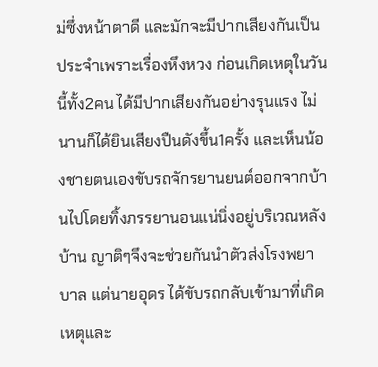ม่ซึ่งหน้าตาดี และมักจะมีปากเสียงกันเป็นประจำเพราะเรื่องหึงหวง ก่อนเกิดเหตุในวันนี้ทั้ง2คน ได้มีปากเสียงกันอย่างรุนแรง ไม่นานก็ได้ยินเสียงปืนดังขึ้น1ครั้ง และเห็นน้องชายตนเองขับรถจักรยานยนต์ออกจากบ้านไปโดยทิ้งภรรยานอนแน่นิ่งอยู่บริเวณหลังบ้าน ญาติๆจึงจะช่วยกันนำตัวส่งโรงพยาบาล แต่นายอุดร ได้ขับรถกลับเข้ามาที่เกิดเหตุและ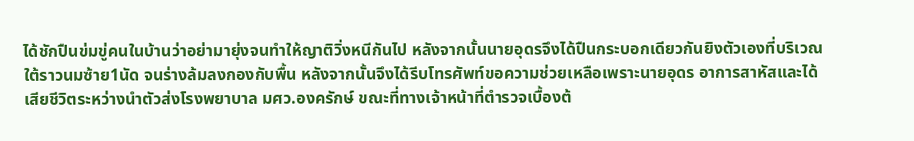ได้ชักปืนข่มขู่คนในบ้านว่าอย่ามายุ่งจนทำให้ญาติวิ่งหนีกันไป หลังจากนั้นนายอุดรจึงได้ปืนกระบอกเดียวกันยิงตัวเองที่บริเวณใต้ราวนมซ้าย1นัด จนร่างล้มลงกองกับพื้น หลังจากนั้นจึงได้รีบโทรศัพท์ขอความช่วยเหลือเพราะนายอุดร อาการสาหัสและได้เสียชีวิตระหว่างนำตัวส่งโรงพยาบาล มศว.องครักษ์ ขณะที่ทางเจ้าหน้าที่ตำรวจเบื้องต้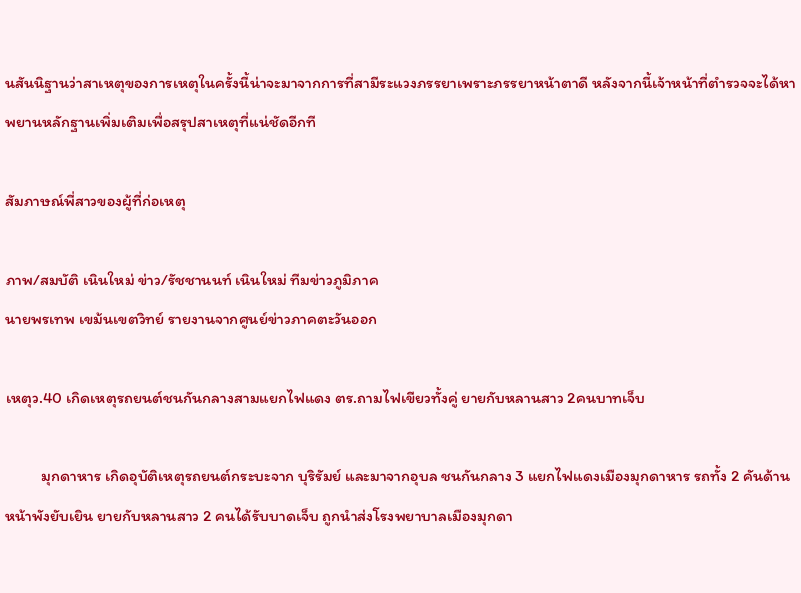นสันนิฐานว่าสาเหตุของการเหตุในครั้งนี้น่าจะมาจากการที่สามีระแวงภรรยาเพราะภรรยาหน้าตาดี หลังจากนี้เจ้าหน้าที่ตำรวจจะได้หาพยานหลักฐานเพิ่มเติมเพื่อสรุปสาเหตุที่แน่ชัดอีกที

สัมภาษณ์พี่สาวของผู้ที่ก่อเหตุ

ภาพ/สมบัติ เนินใหม่ ข่าว/รัชชานนท์ เนินใหม่ ทีมข่าวภูมิภาค
นายพรเทพ เขม้นเขตวิทย์ รายงานจากศูนย์ข่าวภาคตะวันออก

เหตุว.40 เกิดเหตุรถยนต์ชนกันกลางสามแยกไฟแดง ตร.ถามไฟเขียวทั้งคู่ ยายกับหลานสาว 2คนบาทเจ็บ

          มุกดาหาร เกิดอุบัติเหตุรถยนต์กระบะจาก บุริรัมย์ และมาจากอุบล ชนกันกลาง 3 แยกไฟแดงเมืองมุกดาหาร รถทั้ง 2 คันด้านหน้าพังยับเยิน ยายกับหลานสาว 2 คนได้รับบาดเจ็บ ถูกนำส่งโรงพยาบาลเมืองมุกดา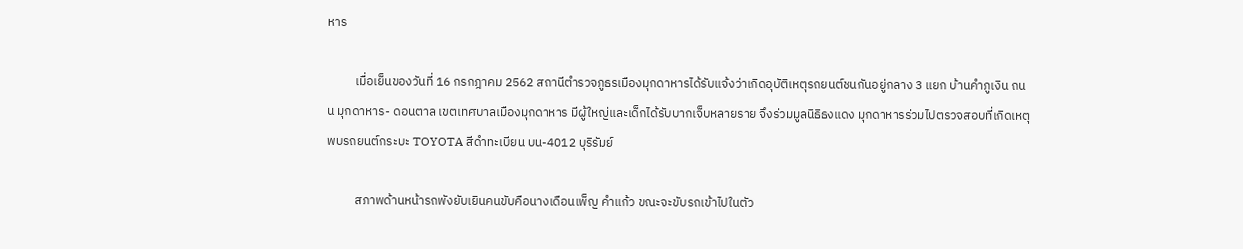หาร

          เมื่อเย็นของวันที่ 16 กรกฎาคม 2562 สถานีตำรวจภูธรเมืองมุกดาหารได้รับแจ้งว่าเกิดอุบัติเหตุรถยนต์ชนกันอยู่กลาง 3 แยก บ้านคำภูเงิน ถนน มุกดาหาร- ดอนตาล เขตเทศบาลเมืองมุกดาหาร มีผู้ใหญ่และเด็กได้รับบากเจ็บหลายราย จึงร่วมมูลนิธิธงแดง มุกดาหารร่วมไปตรวจสอบที่เกิดเหตุ พบรถยนต์กระบะ TOYOTA สีดำทะเบียน บน-4012 บุริรัมย์

          สภาพด้านหน้ารถพังยับเยินคนขับคือนางเดือนเพ็ญ คําแก้ว ขณะจะขับรถเข้าไปในตัว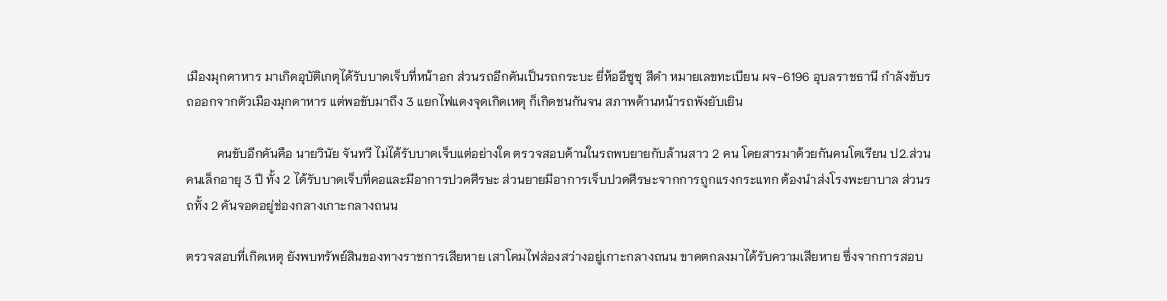เมืองมุกดาหาร มาเกิดอุบัติเกตุได้รับบาดเจ็บที่หน้าอก ส่วนรถอีกคันเป็นรถกระบะ ยี่ห้ออีซูซุ สีดำ หมายเลขทะเบียน ผจ-6196 อุบลราชธานี กำลังขับรถออกจากตัวเมืองมุกดาหาร แต่พอขับมาถึง 3 แยกไฟแดงจุดเกิดเหตุ ก็เกิดชนกันจน สภาพด้านหน้ารถพังยับเยิน

          คนขับอีกคันคือ นายวินัย จันทวี ไม่ได้รับบาดเจ็บแต่อย่างใด ตรวจสอบด้านในรถพบยายกับล้านสาว 2 คน โดยสารมาด้วยกันคนโตเรียน ป2.ส่วนคนเล็กอายุ 3 ปี ทั้ง 2 ได้รับบาดเจ็บที่คอและมีอาการปวดศีรษะ ส่วนยายมีอาการเจ็บปวดศีรษะจากการถูกแรงกระแทก ต้องนำส่งโรงพะยาบาล ส่วนรถทั้ง 2 คันจอดอยู่ช่องกลางเกาะกลางถนน

ตรวจสอบที่เกิดเหตุ ยังพบทรัพย์สินของทางราชการเสียหาย เสาโคมไฟส่องสว่างอยู่เกาะกลางถนน ขาดตกลงมาได้รับความเสียหาย ซึ่งจากการสอบ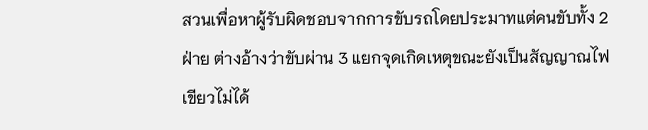สวนเพื่อหาผู้รับผิดชอบจากการขับรถโดยประมาทแต่คนขับทั้ง 2 ฝ่าย ต่างอ้างว่าขับผ่าน 3 แยกจุดเกิดเหตุขณะยังเป็นสัญญาณไฟเขียวไม่ได้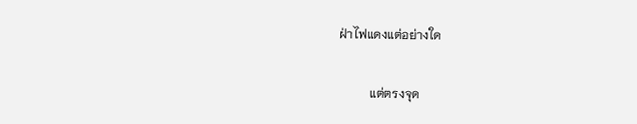ฝ่าไฟแดงแต่อย่างใด

          แต่ตรงจุด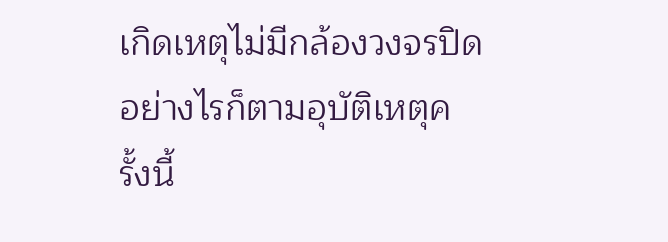เกิดเหตุไม่มีกล้องวงจรปิดอย่างไรก็ตามอุบัติเหตุครั้งนี้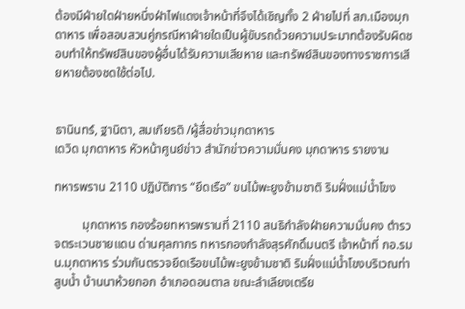ต้องมีฝ่ายใดฝ่ายหนึ่งฝ่าไฟแดงเจ้าหน้าที่จึงได้เชิญทั้ง 2 ฝ่ายไปที่ สภ.เมืองมุกดาหาร เพื่อสอบสวนคู่กรณีหาฝ่ายใดเป็นผู้ขับรถด้วยความประมาทต้องรับผิดชอบทำให้ทรัพย์สินของผู้อื่นได้รับความเสียหาย และทรัพย์สินของทางราชการเสียหายต้องชดใช้ต่อไป.


ธานินทร์, ฐานิตา, สมเกียรติ /ผู้สื่อข่าวมุกดาหาร
เดวิด มุกดาหาร หัวหน้าศูนย์ข่าว สำนักข่าวความมั่นคง มุกดาหาร รายงาน

ทหารพราน 2110 ปฏิบัติการ “ยึดเรือ” ขนไม้พะยูงข้ามชาติ ริมฝั่งแม่น้ำโขง

         มุกดาหาร กองร้อยทหารพรานที่ 2110 สนธิกำลังฝ่ายความมั่นคง ตํารวจตระเวนชายแดน ด่านศุลกากร ทหารกองกำลังสุรศักดิ์มนตรี เจ้าหน้าที่ กอ.รมน.มุกดาหาร ร่วมกันตรวจยึดเรือขนไม้พะยูงข้ามชาติ ริมฝั่งแม่น้ำโขงบริเวณท่าสูบน้ำ บ้านนาห้วยกอก อำเภอดอนตาล ขณะลำเลียงเตรีย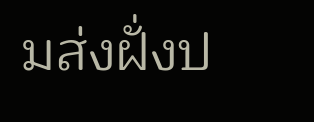มส่งฝั่งป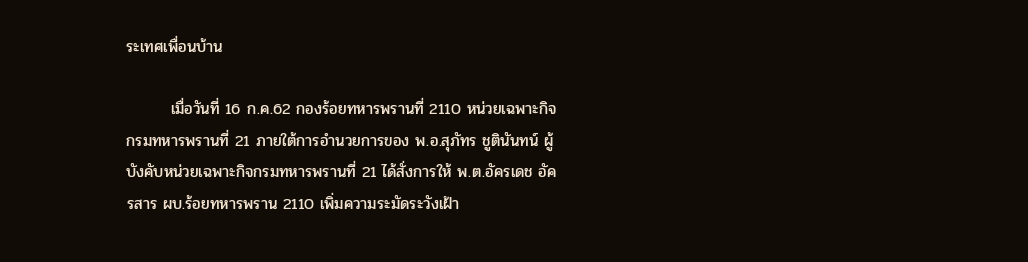ระเทศเพื่อนบ้าน

        เมื่อวันที่ 16 ก.ค.62 กองร้อยทหารพรานที่ 2110 หน่วยเฉพาะกิจกรมทหารพรานที่ 21 ภายใต้การอำนวยการของ พ.อ.สุภัทร ชูตินันทน์ ผู้บังคับหน่วยเฉพาะกิจกรมทหารพรานที่ 21 ได้สั่งการให้ พ.ต.อัครเดช อัครสาร ผบ.ร้อยทหารพราน 2110 เพิ่มความระมัดระวังเฝ้า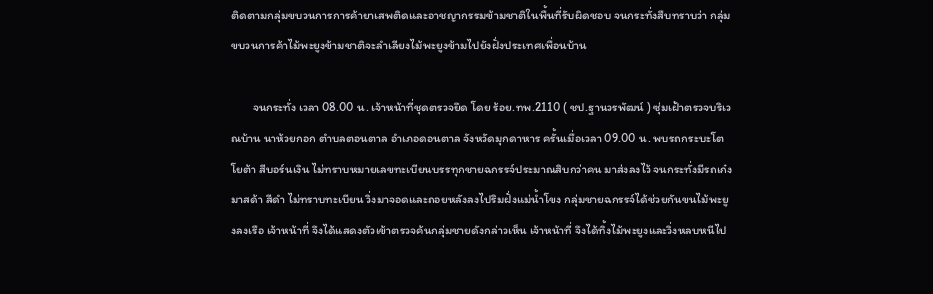ติดตามกลุ่มขบวนการการค้ายาเสพติดและอาชญากรรมข้ามชาติในพื้นที่รับผิดชอบ จนกระทั่งสืบทราบว่า กลุ่มขบวนการค้าไม้พะยูงข้ามชาติจะลำเลียงไม้พะยูงข้ามไปยังฝั่งประเทศเพื่อนบ้าน

        จนกระทั่ง เวลา 08.00 น. เจ้าหน้าที่ชุดตรวจยึด โดย ร้อย.ทพ.2110 ( ชป.ฐานวรพัฒน์ ) ซุ่มเฝ้าตรวจบริเวณบ้าน นาห้วยกอก ตำบลตอนตาล อำเภอดอนตาล จังหวัดมุกดาหาร ครั้นเมื่อเวลา 09.00 น. พบรถกระบะโตโยต้า สีบอร์นเงิน ไม่ทราบหมายเลขทะเบียนบรรทุกชายฉกรรจ์ประมาณสิบกว่าคน มาส่งลงไว้ จนกระทั่งมีรถเก๋งมาสด้า สีดำ ไม่ทราบทะเบียน วิ่งมาจอดและถอยหลังลงไปริมฝั่งแม่น้ำโขง กลุ่มชายฉกรรจ์ได้ช่วยกันขนไม้พะยูงลงเรือ เจ้าหน้าที่ จึงได้แสดงตัวเข้าตรวจค้นกลุ่มชายดังกล่าวเห็น เจ้าหน้าที่ จึงได้ทิ้งไม้พะยูงและวิ่งหลบหนีไป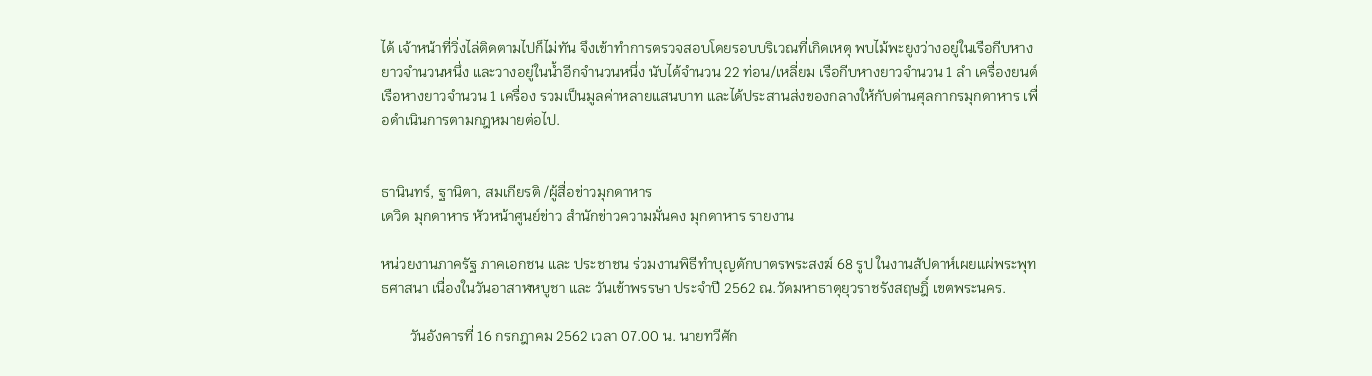ได้ เจ้าหน้าที่วิ่งไล่ติดตามไปก็ไม่ทัน จึงเข้าทำการตรวจสอบโดยรอบบริเวณที่เกิดเหตุ พบไม้พะยูงว่างอยู่ในเรือกีบหางยาวจำนวนหนึ่ง และวางอยู่ในน้ำอีกจำนวนหนึ่ง นับได้จำนวน 22 ท่อน/เหลี่ยม เรือกีบหางยาวจำนวน 1 ลำ เครื่องยนต์เรือหางยาวจำนวน 1 เครื่อง รวมเป็นมูลค่าหลายแสนบาท และได้ประสานส่งของกลางให้กับด่านศุลกากรมุกดาหาร เพื่อดำเนินการตามกฎหมายต่อไป.


ธานินทร์, ฐานิตา, สมเกียรติ /ผู้สื่อข่าวมุกดาหาร
เดวิด มุกดาหาร หัวหน้าศูนย์ข่าว สำนักข่าวความมั่นคง มุกดาหาร รายงาน

หน่วยงานภาครัฐ ภาคเอกชน และ ประชาชน ร่วมงานพิธีทำบุญตักบาตรพระสงฆ์ 68 รูป ในงานสัปดาห์เผยแผ่พระพุทธศาสนา เนื่องในวันอาสาฬหบูชา และ วันเข้าพรรษา ประจำปี 2562 ณ.วัดมหาธาตุยุวราชรังสฤษฎิ์ เขตพระนคร.

        วันอังคารที่ 16 กรกฎาคม 2562 เวลา 07.00 น. นายทวีศัก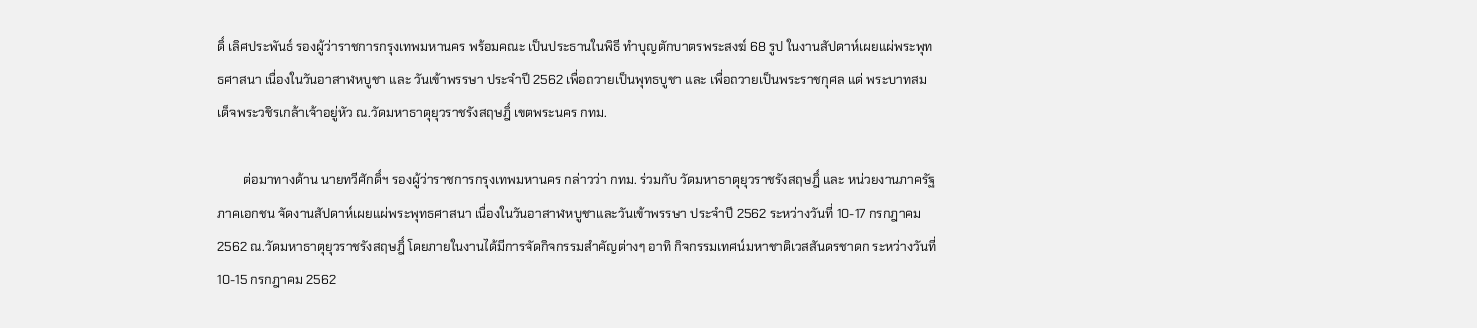ดิ์ เลิศประพันธ์ รองผู้ว่าราชการกรุงเทพมหานคร พร้อมคณะ เป็นประธานในพิธี ทำบุญตักบาตรพระสงฆ์ 68 รูป ในงานสัปดาห์เผยแผ่พระพุทธศาสนา เนื่องในวันอาสาฬหบูชา และ วันเข้าพรรษา ประจำปี 2562 เพื่อถวายเป็นพุทธบูชา และ เพื่อถวายเป็นพระราชกุศล แด่ พระบาทสมเด็จพระวชิรเกล้าเจ้าอยู่หัว ณ.วัดมหาธาตุยุวราชรังสฤษฎิ์ เขตพระนคร กทม.

        ต่อมาทางด้าน นายทวีศักดิ์ฯ รองผู้ว่าราชการกรุงเทพมหานคร กล่าวว่า กทม. ร่วมกับ วัดมหาธาตุยุวราชรังสฤษฎิ์ และ หน่วยงานภาครัฐ ภาคเอกชน จัดงานสัปดาห์เผยแผ่พระพุทธศาสนา เนื่องในวันอาสาฬหบูชาและวันเข้าพรรษา ประจำปี 2562 ระหว่างวันที่ 10-17 กรกฎาคม 2562 ณ.วัดมหาธาตุยุวราชรังสฤษฎิ์ โดยภายในงานได้มีการจัดกิจกรรมสำคัญต่างๆ อาทิ กิจกรรมเทศน์มหาชาติเวสสันดรชาดก ระหว่างวันที่ 10-15 กรกฎาคม 2562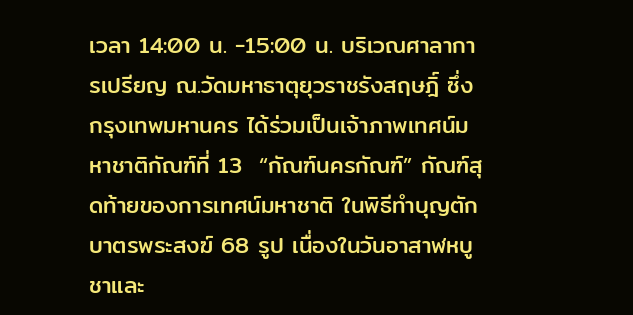เวลา 14:00 น. -15:00 น. บริเวณศาลาการเปรียญ ณ.วัดมหาธาตุยุวราชรังสฤษฎิ์ ซึ่ง กรุงเทพมหานคร ได้ร่วมเป็นเจ้าภาพเทศน์มหาชาติกัณฑ์ที่ 13  “กัณฑ์นครกัณฑ์” กัณฑ์สุดท้ายของการเทศน์มหาชาติ ในพิธีทำบุญตักบาตรพระสงฆ์ 68 รูป เนื่องในวันอาสาฬหบูชาและ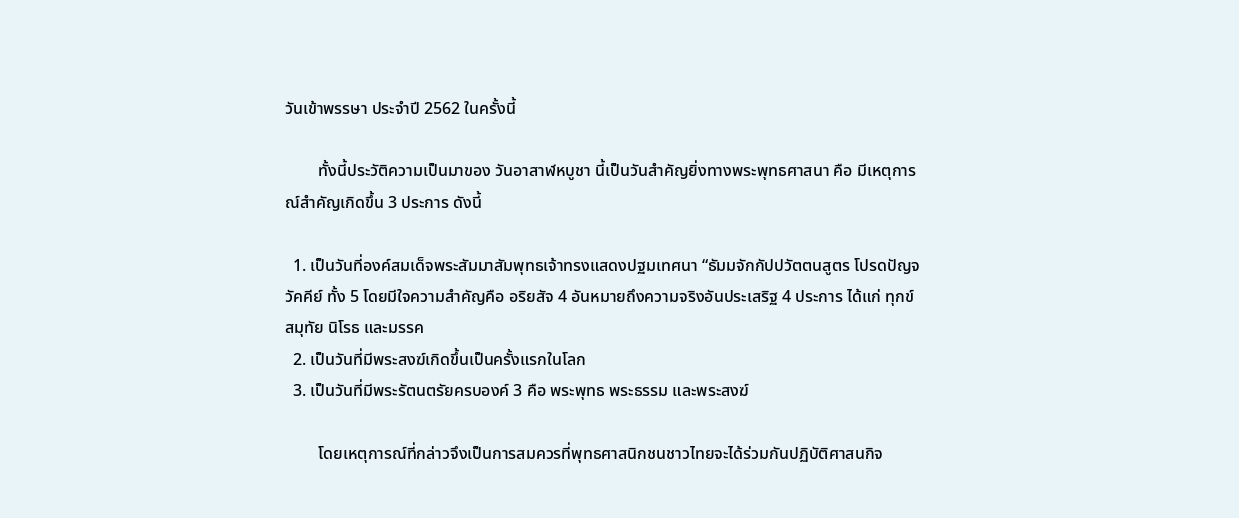วันเข้าพรรษา ประจำปี 2562 ในครั้งนี้

        ทั้งนี้ประวัติความเป็นมาของ วันอาสาฬหบูชา นี้เป็นวันสำคัญยิ่งทางพระพุทธศาสนา คือ มีเหตุการณ์สำคัญเกิดขึ้น 3 ประการ ดังนี้

  1. เป็นวันที่องค์สมเด็จพระสัมมาสัมพุทธเจ้าทรงแสดงปฐมเทศนา “ธัมมจักกัปปวัตตนสูตร โปรดปัญจวัคคีย์ ทั้ง 5 โดยมีใจความสำคัญคือ อริยสัจ 4 อันหมายถึงความจริงอันประเสริฐ 4 ประการ ได้แก่ ทุกข์ สมุทัย นิโรธ และมรรค
  2. เป็นวันที่มีพระสงฆ์เกิดขึ้นเป็นครั้งแรกในโลก
  3. เป็นวันที่มีพระรัตนตรัยครบองค์ 3 คือ พระพุทธ พระธรรม และพระสงฆ์

        โดยเหตุการณ์ที่กล่าวจึงเป็นการสมควรที่พุทธศาสนิกชนชาวไทยจะได้ร่วมกันปฏิบัติศาสนกิจ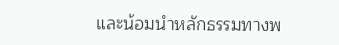และน้อมนำหลักธรรมทางพ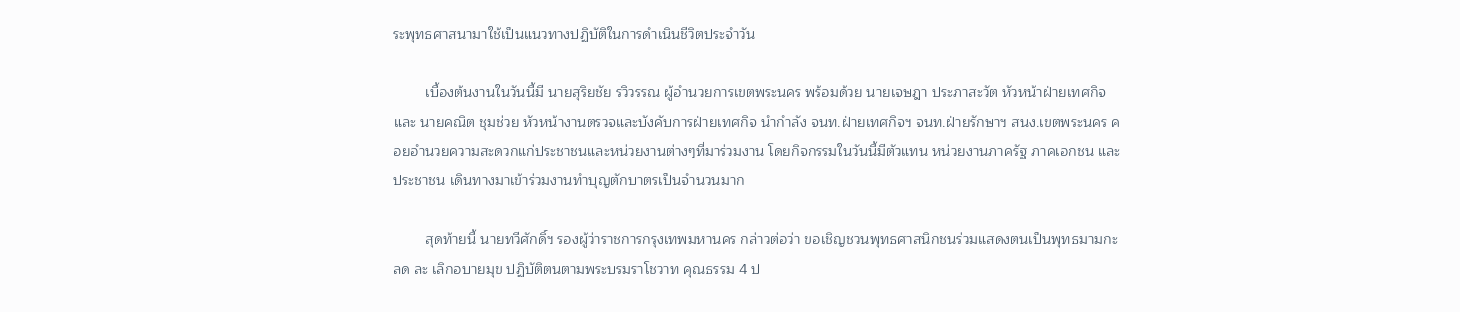ระพุทธศาสนามาใช้เป็นแนวทางปฏิบัติในการดำเนินชีวิตประจำวัน

        เบื้องต้นงานในวันนี้มี นายสุริยชัย รวิวรรณ ผู้อำนวยการเขตพระนคร พร้อมด้วย นายเจษฎา ประภาสะวัต หัวหน้าฝ่ายเทศกิจ และ นายคณิต ชุมช่วย หัวหน้างานตรวจและบังคับการฝ่ายเทศกิจ นำกำลัง จนท.ฝ่ายเทศกิจฯ จนท.ฝ่ายรักษาฯ สนง.เขตพระนคร คอยอำนวยความสะดวกแก่ประชาชนและหน่วยงานต่างๆที่มาร่วมงาน โดยกิจกรรมในวันนี้มีตัวแทน หน่วยงานภาครัฐ ภาคเอกชน และ ประชาชน เดินทางมาเข้าร่วมงานทำบุญตักบาตรเป็นจำนวนมาก

        สุดท้ายนี้ นายทวีศักดิ์ฯ รองผู้ว่าราชการกรุงเทพมหานคร กล่าวต่อว่า ขอเชิญชวนพุทธศาสนิกชนร่วมแสดงตนเป็นพุทธมามกะ ลด ละ เลิกอบายมุข ปฏิบัติตนตามพระบรมราโชวาท คุณธรรม 4 ป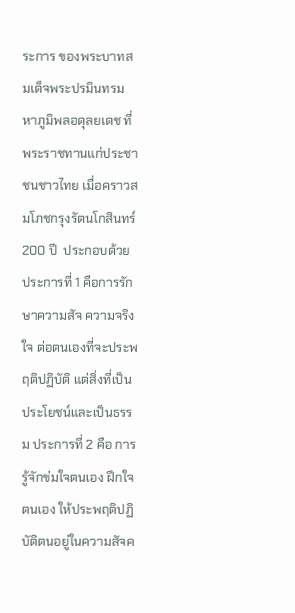ระการ ของพระบาทสมเด็จพระปรมินทรมหาภูมิพลอดุลยเดช ที่พระราชทานแก่ประชาชนชาวไทย เมื่อคราวสมโภชกรุงรัตนโกสินทร์ 200 ปี  ประกอบด้วย ประการที่ 1 คือการรักษาความสัจ ความจริงใจ ต่อตนเองที่จะประพฤติปฏิบัติ แต่สิ่งที่เป็นประโยชน์และเป็นธรรม ประการที่ 2 คือ การรู้จักข่มใจตนเอง ฝึกใจตนเอง ให้ประพฤติปฏิบัติตนอยู่ในความสัจค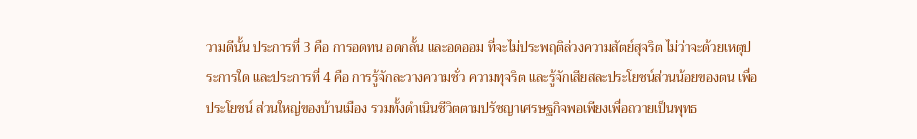วามดีนั้น ประการที่ 3 คือ การอดทน อดกลั้น และอดออม ที่จะไม่ประพฤติล่วงความสัตย์สุจริต ไม่ว่าจะด้วยเหตุประการใด และประการที่ 4 คือ การรู้จักละวางความชั่ว ความทุจริต และรู้จักเสียสละประโยชน์ส่วนน้อยของตน เพื่อประโยชน์ ส่วนใหญ่ของบ้านเมือง รวมทั้งดำเนินชีวิตตามปรัชญาเศรษฐกิจพอเพียงเพื่อถวายเป็นพุทธ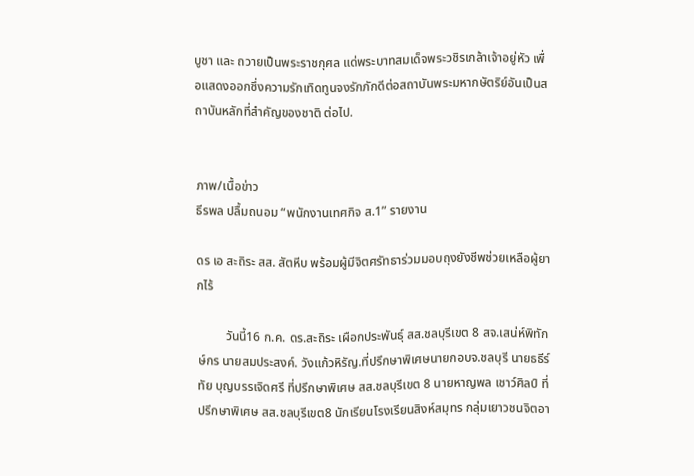บูชา และ ถวายเป็นพระราชกุศล แด่พระบาทสมเด็จพระวชิรเกล้าเจ้าอยู่หัว เพื่อแสดงออกซึ่งความรักเทิดทูนจงรักภักดีต่อสถาบันพระมหากษัตริย์อันเป็นสถาบันหลักที่สำคัญของชาติ ต่อไป.


ภาพ/เนื้อข่าว
ธีรพล ปลื้มถนอม “พนักงานเทศกิจ ส.1” รายงาน

ดร เอ สะถิระ สส. สัตหีบ พร้อมผู้มีจิตศรัทธาร่วมมอบถุงยังชีพช่วยเหลือผู้ยากไร้

         วันนี้16 ก.ค. ดร.สะถิระ เผือกประพันธุ์ สส.ชลบุรีเขต 8 สจ.เสน่ห์พิทักษ์กร นายสมประสงค์. วังแก้วหิรัญ.ที่ปรึกษาพิเศษนายกอบจ.ชลบุรี นายธธีร์ทัย บุญบรรเจิดศรี ที่ปรึกษาพิเศษ สส.ชลบุรีเขต 8 นายหาญพล เชาว์ศิลป์ ที่ปรึกษาพิเศษ สส.ชลบุรีเขต8 นักเรียนโรงเรียนสิงห์สมุทร กลุ่มเยาวชนจิตอา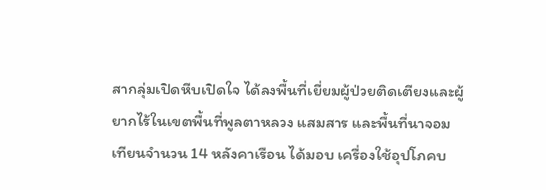สากลุ่มเปิดหีบเปิดใจ ได้ลงพื้นที่เยี่ยมผู้ป่วยติดเตียงและผู้ยากไร้ในเขตพื้นที่พูลตาหลวง แสมสาร และพื้นที่นาจอมเทียนจำนวน 14 หลังคาเรือน ได้มอบ เครื่องใช้อุปโภคบ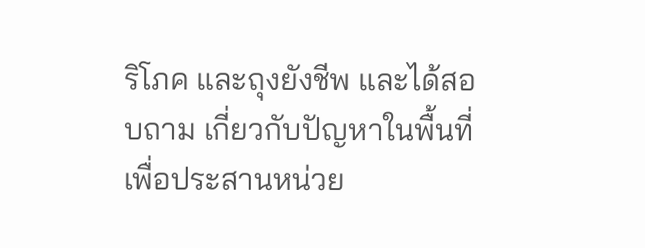ริโภค และถุงยังชีพ และได้สอบถาม เกี่ยวกับปัญหาในพื้นที่เพื่อประสานหน่วย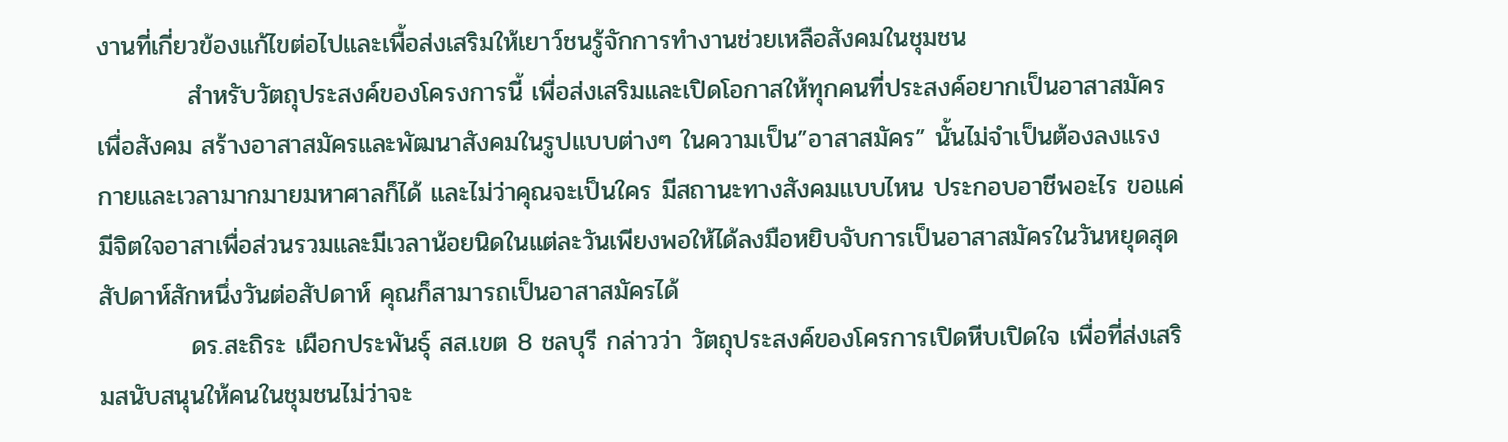งานที่เกี่ยวข้องแก้ไขต่อไปและเพื้อส่งเสริมให้เยาว์ชนรู้จักการทำงานช่วยเหลือสังคมในชุมชน
          สำหรับวัตถุประสงค์ของโครงการนี้ เพื่อส่งเสริมและเปิดโอกาสให้ทุกคนที่ประสงค์อยากเป็นอาสาสมัครเพื่อสังคม สร้างอาสาสมัครและพัฒนาสังคมในรูปแบบต่างๆ ในความเป็น”อาสาสมัคร” นั้นไม่จำเป็นต้องลงแรงกายและเวลามากมายมหาศาลก็ได้ และไม่ว่าคุณจะเป็นใคร มีสถานะทางสังคมแบบไหน ประกอบอาชีพอะไร ขอแค่มีจิตใจอาสาเพื่อส่วนรวมและมีเวลาน้อยนิดในแต่ละวันเพียงพอให้ได้ลงมือหยิบจับการเป็นอาสาสมัครในวันหยุดสุดสัปดาห์สักหนึ่งวันต่อสัปดาห์ คุณก็สามารถเป็นอาสาสมัครได้
          ดร.สะถิระ เผือกประพันธุ์ สส.เขต 8 ชลบุรี กล่าวว่า วัตถุประสงค์ของโครการเปิดหีบเปิดใจ เพื่อที่ส่งเสริมสนับสนุนให้คนในชุมชนไม่ว่าจะ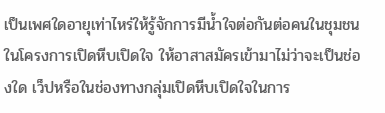เป็นเพศใดอายุเท่าไหร่ให้รู้จักการมีน้ำใจต่อกันต่อคนในชุมชนในโครงการเปิดหีบเปิดใจ ให้อาสาสมัครเข้ามาไม่ว่าจะเป็นช่องใด เว็ปหรือในช่องทางกลุ่มเปิดหีบเปิดใจในการ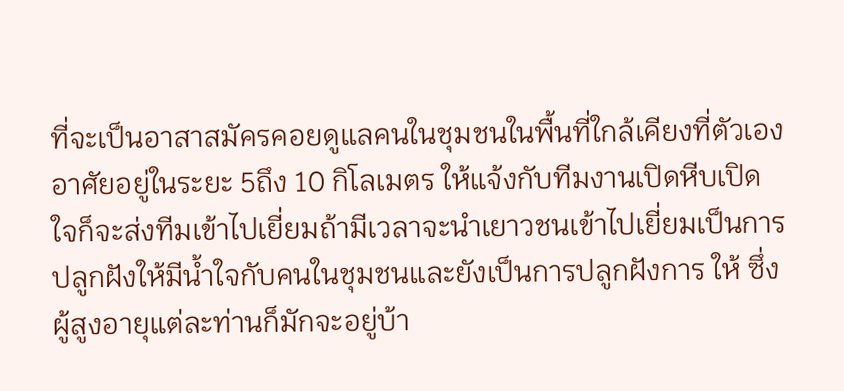ที่จะเป็นอาสาสมัครคอยดูแลคนในชุมชนในพื้นที่ใกล้เคียงที่ตัวเองอาศัยอยู่ในระยะ 5ถึง 10 กิโลเมตร ให้แจ้งกับทีมงานเปิดหีบเปิดใจก็จะส่งทีมเข้าไปเยี่ยมถ้ามีเวลาจะนำเยาวชนเข้าไปเยี่ยมเป็นการปลูกฝังให้มีน้ำใจกับคนในชุมชนและยังเป็นการปลูกฝังการ ให้ ซึ่งผู้สูงอายุแต่ละท่านก็มักจะอยู่บ้า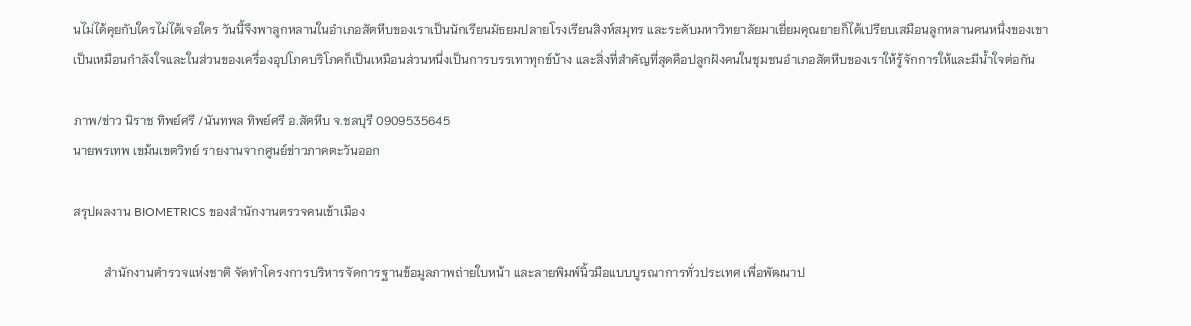นไม่ได้คุยกับใครไม่ได้เจอใคร วันนี้จึงพาลูกหลานในอำเภอสัตหีบของเราเป็นนักเรียนมัธยมปลายโรงเรียนสิงห์สมุทร และระดับมหาวิทยาลัยมาเยี่ยมคุณยายก็ได้เปรียบเสมือนลูกหลานคนหนึ่งของเขา เป็นเหมือนกำลังใจและในส่วนของเครื่องอุปโภคบริโภคก็เป็นเหมือนส่วนหนึ่งเป็นการบรรเทาทุกข์บ้าง และสิ่งที่สำคัญที่สุดคือปลูกฝังคนในชุมชนอำเภอสัตหีบของเราให้รู้จักการให้และมีน้ำใจต่อกัน

ภาพ/ข่าว นิราช ทิพย์ศรี /นันทพล ทิพย์ศรี อ.สัตหีบ จ.ชลบุรี 0909535645
นายพรเทพ เขม้นเขตวิทย์ รายงานจากศูนย์ข่าวภาคตะวันออก

สรุปผลงาน BIOMETRICS ของสำนักงานตรวจคนเข้าเมือง

          สำนักงานตำรวจแห่งชาติ จัดทำโครงการบริหารจัดการฐานข้อมูลภาพถ่ายใบหน้า และลายพิมพ์นิ้วมือแบบบูรณาการทั่วประเทศ เพื่อพัฒนาป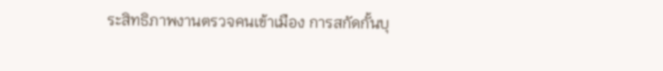ระสิทธิภาพงานตรวจคนเข้าเมือง การสกัดกั้นบุ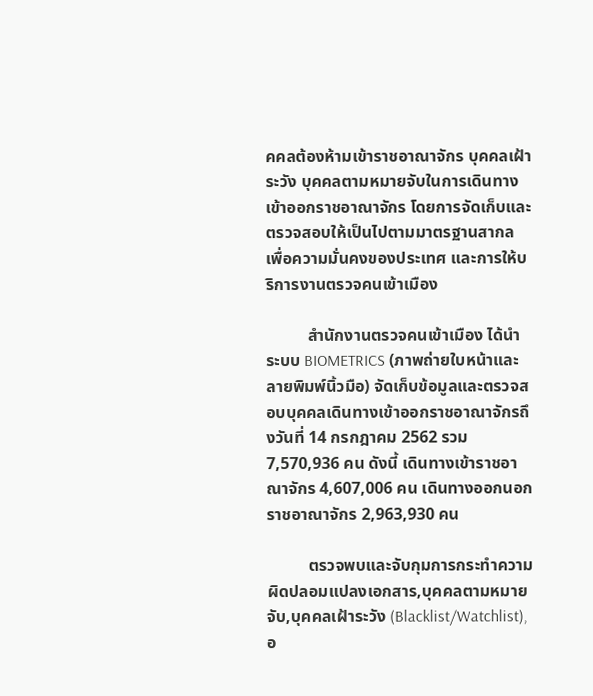คคลต้องห้ามเข้าราชอาณาจักร บุคคลเฝ้าระวัง บุคคลตามหมายจับในการเดินทางเข้าออกราชอาณาจักร โดยการจัดเก็บและตรวจสอบให้เป็นไปตามมาตรฐานสากล เพื่อความมั่นคงของประเทศ และการให้บริการงานตรวจคนเข้าเมือง

          สำนักงานตรวจคนเข้าเมือง ได้นำระบบ BIOMETRICS (ภาพถ่ายใบหน้าและลายพิมพ์นิ้วมือ) จัดเก็บข้อมูลและตรวจสอบบุคคลเดินทางเข้าออกราชอาณาจักรถึงวันที่ 14 กรกฎาคม 2562 รวม 7,570,936 คน ดังนี้ เดินทางเข้าราชอาณาจักร 4,607,006 คน เดินทางออกนอกราชอาณาจักร 2,963,930 คน

          ตรวจพบและจับกุมการกระทำความผิดปลอมแปลงเอกสาร,บุคคลตามหมายจับ,บุคคลเฝ้าระวัง (Blacklist/Watchlist),อ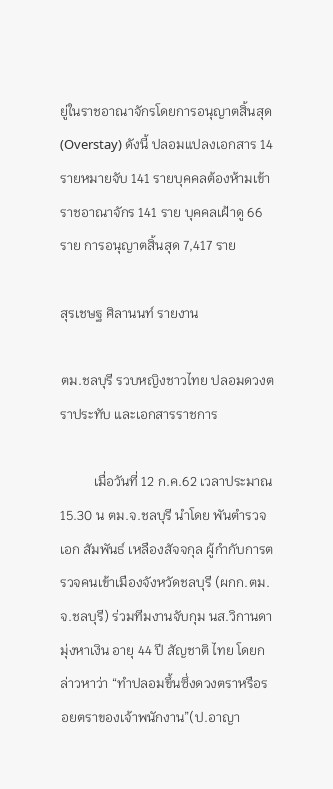ยู่ในราชอาณาจักรโดยการอนุญาตสิ้นสุด (Overstay) ดังนี้ ปลอมแปลงเอกสาร 14 รายหมายจับ 141 รายบุคคลต้องห้ามเข้าราชอาณาจักร 141 ราย บุคคลเฝ้าดู 66 ราย การอนุญาตสิ้นสุด 7,417 ราย

สุรเชษฐ ศิลานนท์ รายงาน

ตม.ชลบุรี รวบหญิงชาวไทย ปลอมดวงตราประทับ และเอกสารราชการ

          เมื่อวันที่ 12 ก.ค.62 เวลาประมาณ 15.30 น ตม.จ.ชลบุรี นำโดย พันตำรวจเอก สัมพันธ์ เหลืองสัจจกุล ผู้กำกับการตรวจคนเข้าเมืองจังหวัดชลบุรี (ผกก.ตม.จ.ชลบุรี) ร่วมทีมงานจับกุม นส.วิกานดา มุ่งหาเงิน อายุ 44 ปี สัญชาติ ไทย โดยกล่าวหาว่า “ทำปลอมขึ้นซึ่งดวงตราหรือรอยตราของเจ้าพนักงาน”(ป.อาญา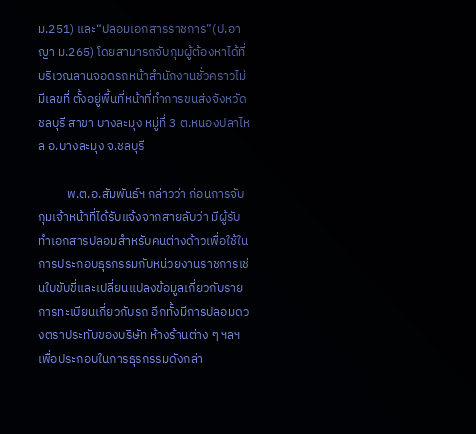ม.251) และ“ปลอมเอกสารราชการ”(ป.อาญา ม.265) โดยสามารถจับกุมผู้ต้องหาได้ที่ บริเวณลานจอดรถหน้าสำนักงานชั่วคราวไม่มีเลขที่ ตั้งอยู่พื้นที่หน้าที่ทำการขนส่งจังหวัดชลบุรี สาขา บางละมุง หมู่ที่ 3 ต.หนองปลาไหล อ.บางละมุง จ.ชลบุรี

          พ.ต.อ.สัมพันธ์ฯ กล่าวว่า ก่อนการจับกุมเจ้าหน้าที่ได้รับแจ้งจากสายลับว่า มีผู้รับทำเอกสารปลอมสำหรับคนต่างด้าวเพื่อใช้ในการประกอบธุรกรรมกับหน่วยงานราชการเช่นใบขับขี่และเปลี่ยนแปลงข้อมูลเกี่ยวกับรายการทะเบียนเกี่ยวกับรถ อีกทั้งมีการปลอมดวงตราประทับของบริษัท ห้างร้านต่าง ๆ ฯลฯ เพื่อประกอบในการธุรกรรมดังกล่า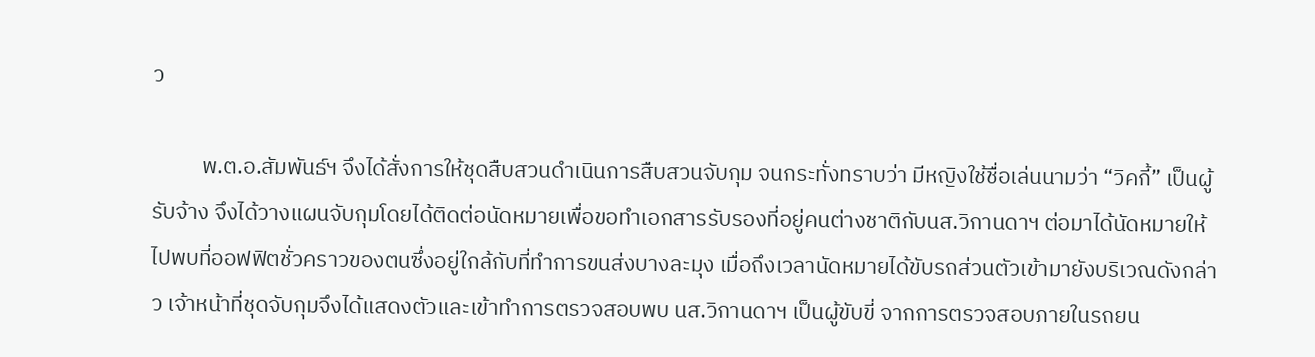ว

          พ.ต.อ.สัมพันธ์ฯ จึงได้สั่งการให้ชุดสืบสวนดำเนินการสืบสวนจับกุม จนกระทั่งทราบว่า มีหญิงใช้ชื่อเล่นนามว่า “วิคกี้” เป็นผู้รับจ้าง จึงได้วางแผนจับกุมโดยได้ติดต่อนัดหมายเพื่อขอทำเอกสารรับรองที่อยู่คนต่างชาติกับนส.วิกานดาฯ ต่อมาได้นัดหมายให้ไปพบที่ออฟฟิตชั่วคราวของตนซึ่งอยู่ใกล้กับที่ทำการขนส่งบางละมุง เมื่อถึงเวลานัดหมายได้ขับรถส่วนตัวเข้ามายังบริเวณดังกล่าว เจ้าหน้าที่ชุดจับกุมจึงได้แสดงตัวและเข้าทำการตรวจสอบพบ นส.วิกานดาฯ เป็นผู้ขับขี่ จากการตรวจสอบภายในรถยน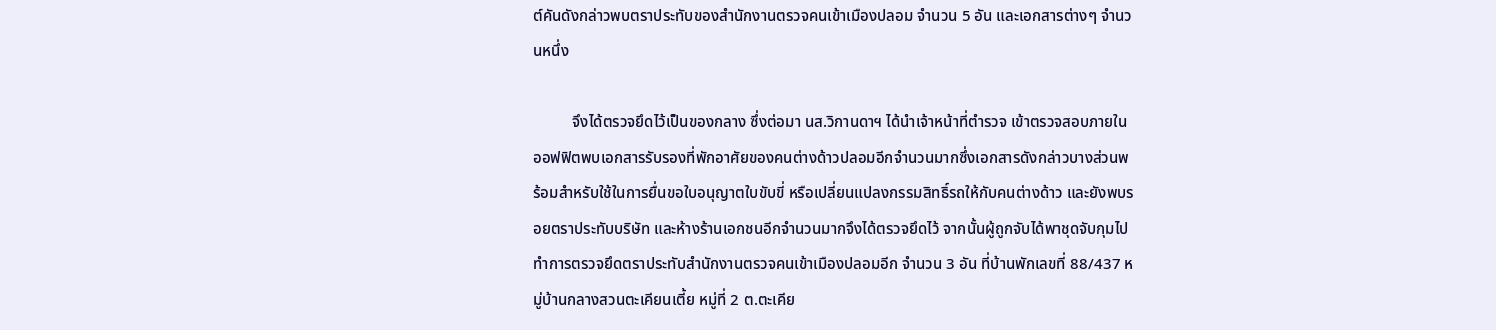ต์คันดังกล่าวพบตราประทับของสำนักงานตรวจคนเข้าเมืองปลอม จำนวน 5 อัน และเอกสารต่างๆ จำนวนหนึ่ง

          จึงได้ตรวจยึดไว้เป็นของกลาง ซึ่งต่อมา นส.วิกานดาฯ ได้นำเจ้าหน้าที่ตำรวจ เข้าตรวจสอบภายในออฟฟิตพบเอกสารรับรองที่พักอาศัยของคนต่างด้าวปลอมอีกจำนวนมากซึ่งเอกสารดังกล่าวบางส่วนพร้อมสำหรับใช้ในการยื่นขอใบอนุญาตใบขับขี่ หรือเปลี่ยนแปลงกรรมสิทธิ์รถให้กับคนต่างด้าว และยังพบรอยตราประทับบริษัท และห้างร้านเอกชนอีกจำนวนมากจึงได้ตรวจยึดไว้ จากนั้นผู้ถูกจับได้พาชุดจับกุมไปทำการตรวจยึดตราประทับสำนักงานตรวจคนเข้าเมืองปลอมอีก จำนวน 3 อัน ที่บ้านพักเลขที่ 88/437 หมู่บ้านกลางสวนตะเคียนเตี้ย หมู่ที่ 2 ต.ตะเคีย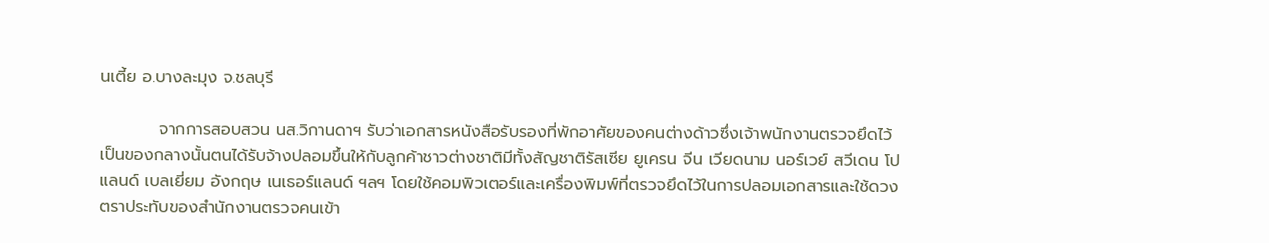นเตี้ย อ.บางละมุง จ.ชลบุรี

          จากการสอบสวน นส.วิกานดาฯ รับว่าเอกสารหนังสือรับรองที่พักอาศัยของคนต่างด้าวซึ่งเจ้าพนักงานตรวจยึดไว้เป็นของกลางนั้นตนได้รับจ้างปลอมขึ้นให้กับลูกค้าชาวต่างชาติมีทั้งสัญชาติรัสเซีย ยูเครน จีน เวียดนาม นอร์เวย์ สวีเดน โปแลนด์ เบลเยี่ยม อังกฤษ เนเธอร์แลนด์ ฯลฯ โดยใช้คอมพิวเตอร์และเครื่องพิมพ์ที่ตรวจยึดไว้ในการปลอมเอกสารและใช้ดวงตราประทับของสำนักงานตรวจคนเข้า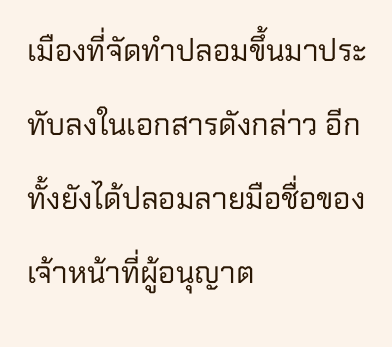เมืองที่จัดทำปลอมขึ้นมาประทับลงในเอกสารดังกล่าว อีกทั้งยังได้ปลอมลายมือชื่อของเจ้าหน้าที่ผู้อนุญาต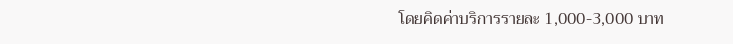โดยคิดค่าบริการรายละ 1,000-3,000 บาท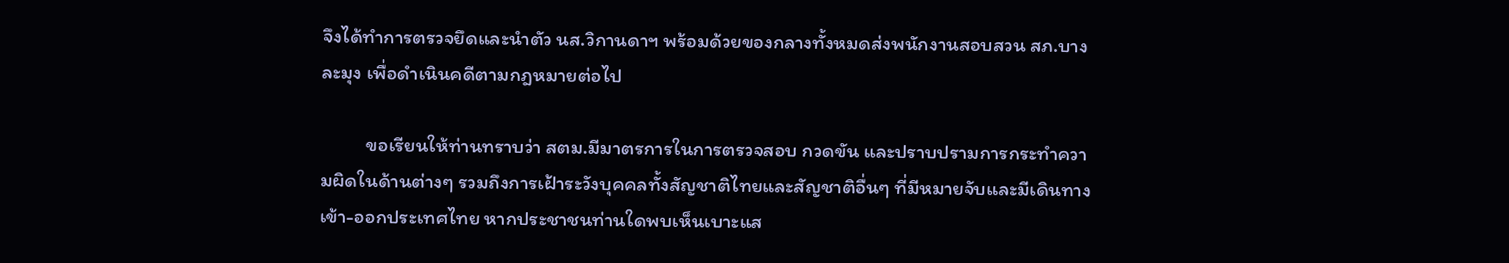จึงได้ทำการตรวจยึดและนำตัว นส.วิกานดาฯ พร้อมด้วยของกลางทั้งหมดส่งพนักงานสอบสวน สภ.บางละมุง เพื่อดำเนินคดีตามกฎหมายต่อไป

          ขอเรียนให้ท่านทราบว่า สตม.มีมาตรการในการตรวจสอบ กวดขัน และปราบปรามการกระทำความผิดในด้านต่างๆ รวมถึงการเฝ้าระวังบุคคลทั้งสัญชาติไทยและสัญชาติอื่นๆ ที่มีหมายจับและมีเดินทางเข้า-ออกประเทศไทย หากประชาชนท่านใดพบเห็นเบาะแส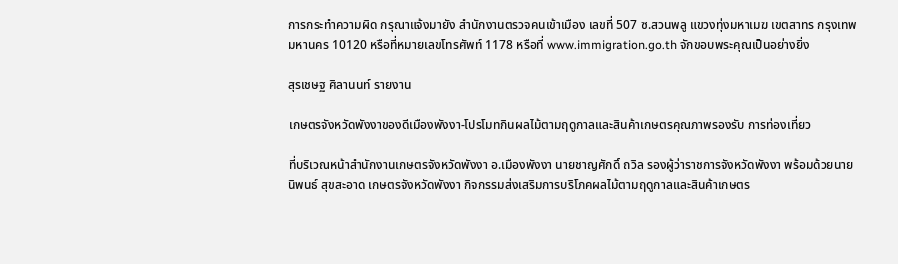การกระทำความผิด กรุณาแจ้งมายัง สำนักงานตรวจคนเข้าเมือง เลขที่ 507 ซ.สวนพลู แขวงทุ่งมหาเมฆ เขตสาทร กรุงเทพมหานคร 10120 หรือที่หมายเลขโทรศัพท์ 1178 หรือที่ www.immigration.go.th จักขอบพระคุณเป็นอย่างยิ่ง

สุรเชษฐ ศิลานนท์ รายงาน

เกษตรจังหวัดพังงาของดีเมืองพังงา-โปรโมทกินผลไม้ตามฤดูกาลและสินค้าเกษตรคุณภาพรองรับ การท่องเที่ยว

ที่บริเวณหน้าสำนักงานเกษตรจังหวัดพังงา อ.เมืองพังงา นายชาญศักดิ์ ถวิล รองผู้ว่าราชการจังหวัดพังงา พร้อมด้วยนายนิพนธ์ สุขสะอาด เกษตรจังหวัดพังงา กิจกรรมส่งเสริมการบริโภคผลไม้ตามฤดูกาลและสินค้าเกษตร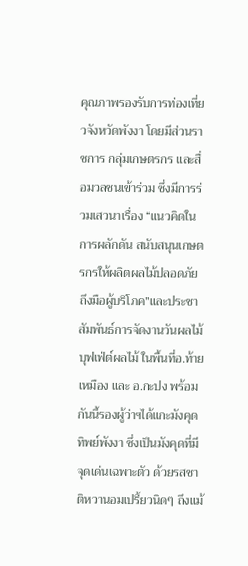คุณภาพรองรับการท่องเที่ยวจังหวัดพังงา โดยมีส่วนราชการ กลุ่มเกษตรกร และสื่อมวลชนเข้าร่วม ซึ่งมีการร่วมเสวนาเรื่อง “แนวคิดในการผลักดัน สนับสนุนเกษตรกรให้ผลิตผลไม้ปลอดภัย ถึงมือผู้บริโภค”และประชาสัมพันธ์การจัดงานวันผลไม้ บุฟเฟ่ต์ผลไม้ ในพื้นที่อ.ท้ายเหมือง และ อ.กะปง พร้อมกันนี้รองผู้ว่าฯได้แกะมังคุดทิพย์พังงา ซึ่งเป็นมังคุดที่มีจุดเด่นเฉพาะตัว ด้วยรสชาติหวานอมเปรี้ยวนิดๆ ถึงแม้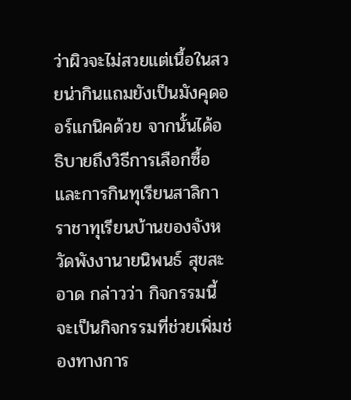ว่าผิวจะไม่สวยแต่เนื้อในสวยน่ากินแถมยังเป็นมังคุดออร์แกนิคด้วย จากนั้นได้อธิบายถึงวิธีการเลือกซื้อและการกินทุเรียนสาลิกา ราชาทุเรียนบ้านของจังหวัดพังงานายนิพนธ์ สุขสะอาด กล่าวว่า กิจกรรมนี้จะเป็นกิจกรรมที่ช่วยเพิ่มช่องทางการ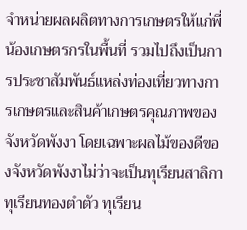จำหน่ายผลผลิตทางการเกษตรให้แก่พี่น้องเกษตรกรในพื้นที่ รวมไปถึงเป็นการประชาสัมพันธ์แหล่งท่องเที่ยวทางการเกษตรและสินค้าเกษตรคุณภาพของจังหวัดพังงา โดยเฉพาะผลไม้ของดีของจังหวัดพังงาไม่ว่าจะเป็นทุเรียนสาลิกา ทุเรียนทองตำตัว ทุเรียน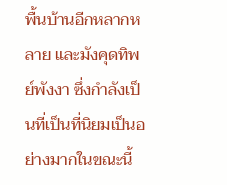พื้นบ้านอีกหลากหลาย และมังคุดทิพย์พังงา ซึ่งกำลังเป็นที่เป็นที่นิยมเป็นอย่างมากในขณะนี้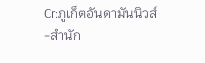Cr:ภูเก็ตอันดามันนิวส์
-สำนัก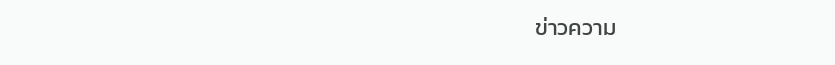ข่าวความ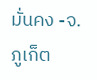มั่นคง -จ.ภูเก็ต